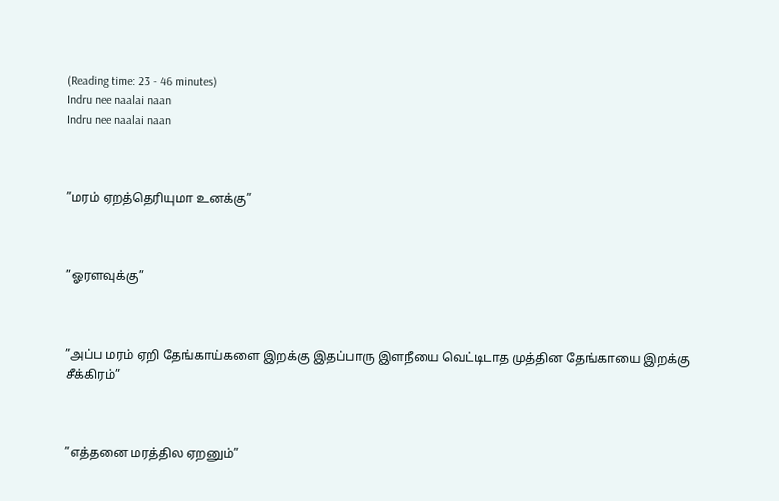(Reading time: 23 - 46 minutes)
Indru nee naalai naan
Indru nee naalai naan



”மரம் ஏறத்தெரியுமா உனக்கு”



”ஓரளவுக்கு”



”அப்ப மரம் ஏறி தேங்காய்களை இறக்கு இதப்பாரு இளநீயை வெட்டிடாத முத்தின தேங்காயை இறக்கு சீக்கிரம்”



”எத்தனை மரத்தில ஏறனும்”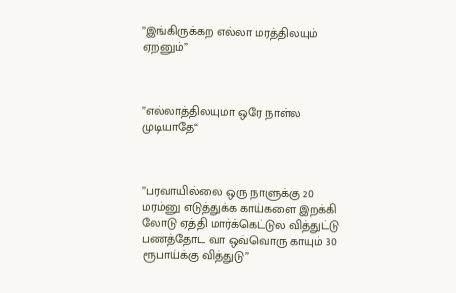”இங்கிருக்கற எல்லா மரத்திலயும் ஏறனும்”



”எல்லாத்திலயுமா ஒரே நாள்ல முடியாதே“



”பரவாயில்லை ஒரு நாளுக்கு 20 மரம்னு எடுத்துக்க காய்களை இறக்கி லோடு ஏத்தி மார்க்கெட்டுல வித்துட்டு பணத்தோட வா ஒவ்வொரு காயும் 30 ரூபாய்க்கு வித்துடு”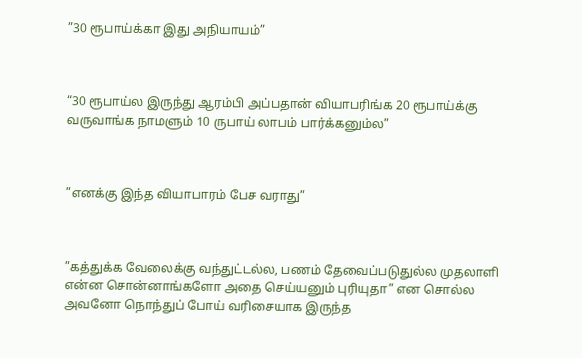”30 ரூபாய்க்கா இது அநியாயம்”



“30 ரூபாய்ல இருந்து ஆரம்பி அப்பதான் வியாபரிங்க 20 ரூபாய்க்கு வருவாங்க நாமளும் 10 ருபாய் லாபம் பார்க்கனும்ல”



”எனக்கு இந்த வியாபாரம் பேச வராது”



”கத்துக்க வேலைக்கு வந்துட்டல்ல, பணம் தேவைப்படுதுல்ல முதலாளி என்ன சொன்னாங்களோ அதை செய்யனும் புரியுதா” என சொல்ல அவனோ நொந்துப் போய் வரிசையாக இருந்த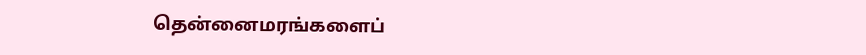தென்னைமரங்களைப்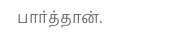பார்த்தான்.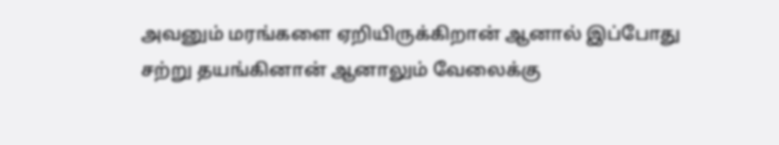அவனும் மரங்களை ஏறியிருக்கிறான் ஆனால் இப்போது சற்று தயங்கினான் ஆனாலும் வேலைக்கு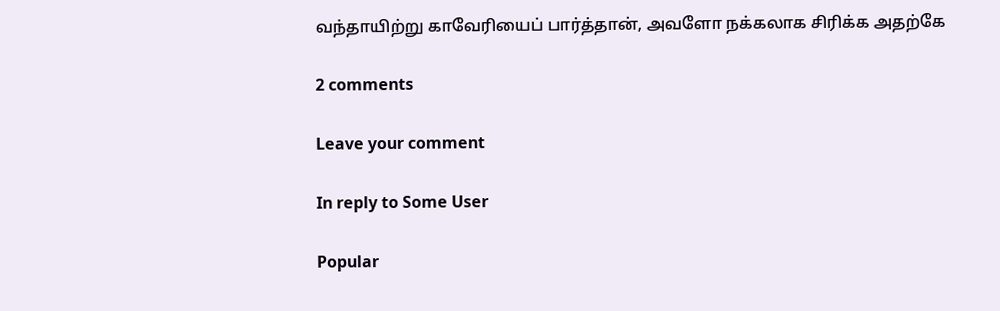வந்தாயிற்று காவேரியைப் பார்த்தான், அவளோ நக்கலாக சிரிக்க அதற்கே

2 comments

Leave your comment

In reply to Some User

Popular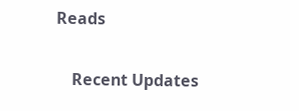Reads

    Recent Updates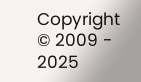Copyright © 2009 - 2025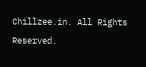Chillzee.in. All Rights Reserved.